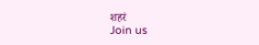शहरं
Join us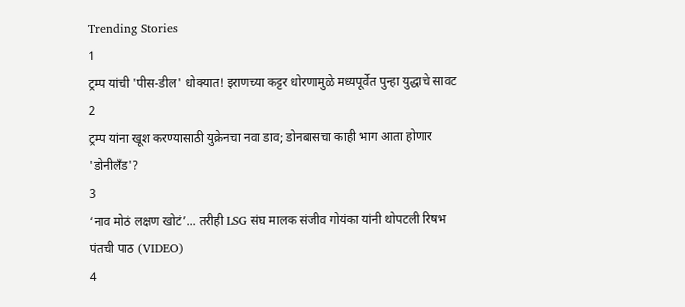Trending Stories
1
ट्रम्प यांची 'पीस-डील' धोक्यात! इराणच्या कट्टर धोरणामुळे मध्यपूर्वेत पुन्हा युद्धाचे सावट
2
ट्रम्प यांना खूश करण्यासाठी युक्रेनचा नवा डाव; डोनबासचा काही भाग आता होणार 'डोनीलँड'?
3
‘नाव मोठं लक्षण खोटं’... तरीही LSG संघ मालक संजीव गोयंका यांनी थोपटली रिषभ पंतची पाठ (VIDEO)
4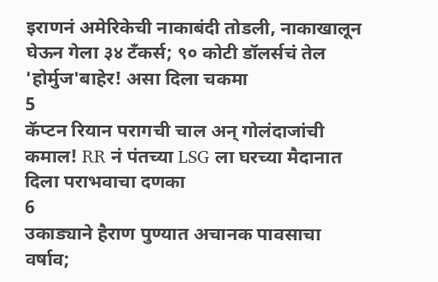इराणनं अमेरिकेची नाकाबंदी तोडली, नाकाखालून घेऊन गेला ३४ टँकर्स; ९० कोटी डॉलर्सचं तेल 'होर्मुज'बाहेर! असा दिला चकमा
5
कॅप्टन रियान परागची चाल अन् गोलंदाजांची कमाल! RR नं पंतच्या LSG ला घरच्या मैदानात दिला पराभवाचा दणका
6
उकाड्याने हैराण पुण्यात अचानक पावसाचा वर्षाव;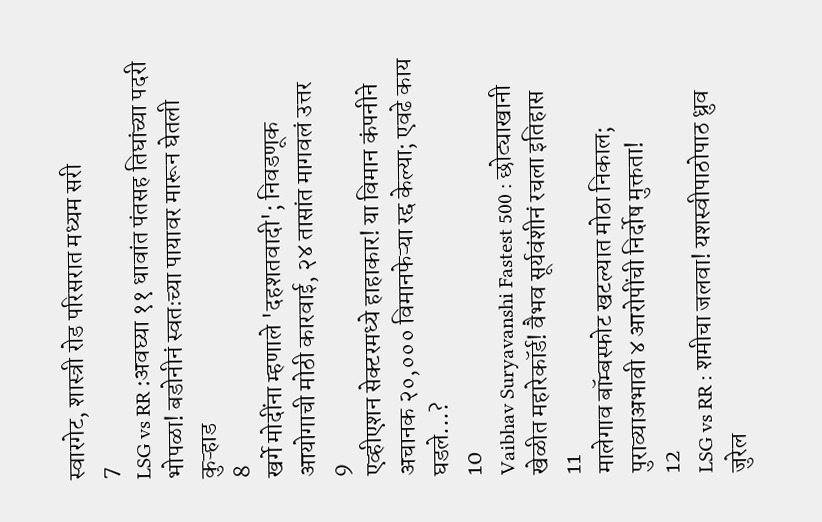स्वारगेट, शास्त्री रोड परिसरात मध्यम सरी
7
LSG vs RR :अवघ्या ११ धावांत पंतसह तिघांच्या पदरी भोपळा! बडोनीनं स्वतःच्या पायावर मारून घेतली कुऱ्हाड
8
खर्गे मोदींना म्हणाले 'दहशतवादी'; निवडणूक आयोगाची मोठी कारवाई, २४ तासांत मागवलं उत्तर
9
एव्हीएशन सेक्टरमध्ये हाहाकार! या विमान कंपनीने अचानक २०,००० विमानफेऱ्या रद्द केल्या; एवढे काय घडले...?
10
Vaibhav Suryavanshi Fastest 500 : छोट्याखानी खेळीत महारेकॉर्ड! वैभव सूर्यवंशीनं रचला इतिहास
11
मालेगाव बॉम्बस्फोट खटल्यात मोठा निकाल; पुराव्याअभावी ४ आरोपींची निर्दोष मुक्तता!
12
LSG vs RR : शमीचा जलवा! यशस्वीपाठोपाठ ध्रुव जुरेल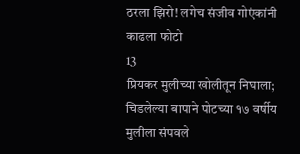ठरला झिरो! लगेच संजीव गोएंकांनी काढला फोटो
13
प्रियकर मुलीच्या खोलीतून निघाला; चिडलेल्या बापाने पोटच्या १७ वर्षीय मुलीला संपवले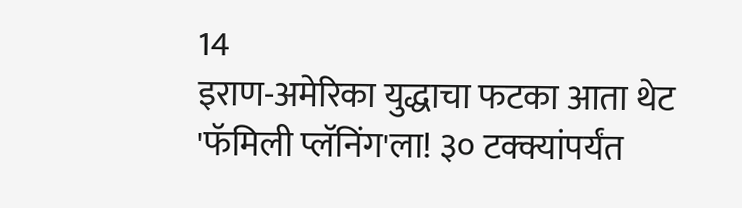14
इराण-अमेरिका युद्धाचा फटका आता थेट 'फॅमिली प्लॅनिंग'ला! ३० टक्क्यांपर्यंत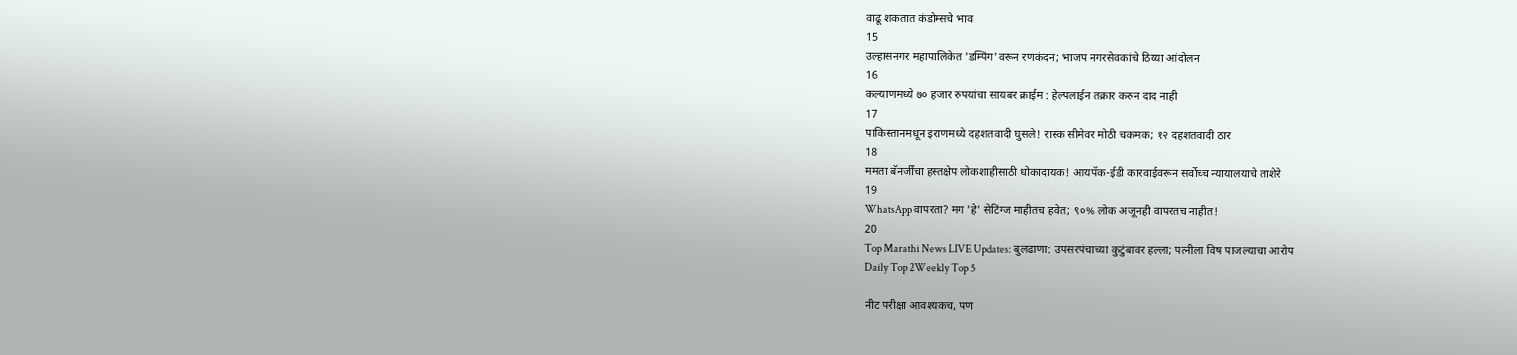वाढू शकतात कंडोम्सचे भाव
15
उल्हासनगर महापालिकेत 'डम्पिंग'वरून रणकंदन; भाजप नगरसेवकांचे ठिय्या आंदोलन
16
कल्याणमध्ये ७० हजार रुपयांचा सायबर क्राईम : हेल्पलाईन तक्रार करुन दाद नाही
17
पाकिस्तानमधून इराणमध्ये दहशतवादी घुसले! रास्क सीमेवर मोठी चकमक; १२ दहशतवादी ठार
18
ममता बॅनर्जींचा हस्तक्षेप लोकशाहीसाठी धोकादायक! आयपॅक-ईडी कारवाईवरून सर्वोच्च न्यायालयाचे ताशेरे
19
WhatsApp वापरता? मग 'हे' सेटिंग्ज माहीतच हवेत; ९०% लोक अजूनही वापरतच नाहीत!
20
Top Marathi News LIVE Updates: बुलढाणा: उपसरपंचाच्या कुटुंबावर हल्ला; पत्नीला विष पाजल्याचा आरोप
Daily Top 2Weekly Top 5

नीट परीक्षा आवश्यकच, पण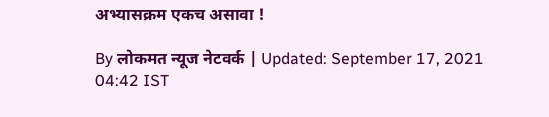अभ्यासक्रम एकच असावा !

By लोकमत न्यूज नेटवर्क | Updated: September 17, 2021 04:42 IST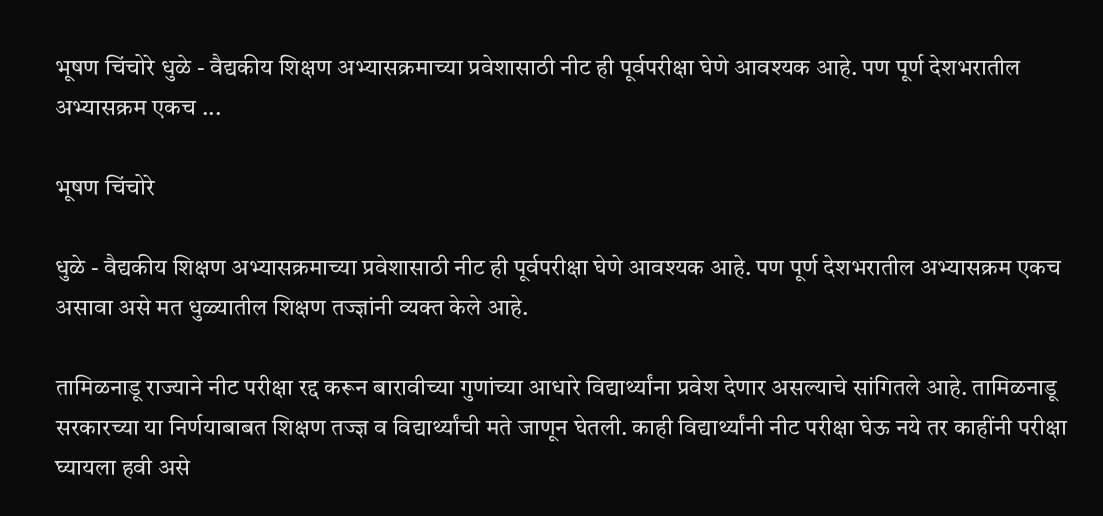भूषण चिंचोरे धुळे - वैद्यकीय शिक्षण अभ्यासक्रमाच्या प्रवेशासाठी नीट ही पूर्वपरीक्षा घेणे आवश्यक आहे. पण पूर्ण देशभरातील अभ्यासक्रम एकच ...

भूषण चिंचोरे

धुळे - वैद्यकीय शिक्षण अभ्यासक्रमाच्या प्रवेशासाठी नीट ही पूर्वपरीक्षा घेणे आवश्यक आहे. पण पूर्ण देशभरातील अभ्यासक्रम एकच असावा असे मत धुळ्यातील शिक्षण तज्ज्ञांनी व्यक्त केले आहे.

तामिळनाडू राज्याने नीट परीक्षा रद्द करून बारावीच्या गुणांच्या आधारे विद्यार्थ्यांना प्रवेश देणार असल्याचे सांगितले आहे. तामिळनाडू सरकारच्या या निर्णयाबाबत शिक्षण तज्ज्ञ व विद्यार्थ्यांची मते जाणून घेतली. काही विद्यार्थ्यांनी नीट परीक्षा घेऊ नये तर काहींनी परीक्षा घ्यायला हवी असे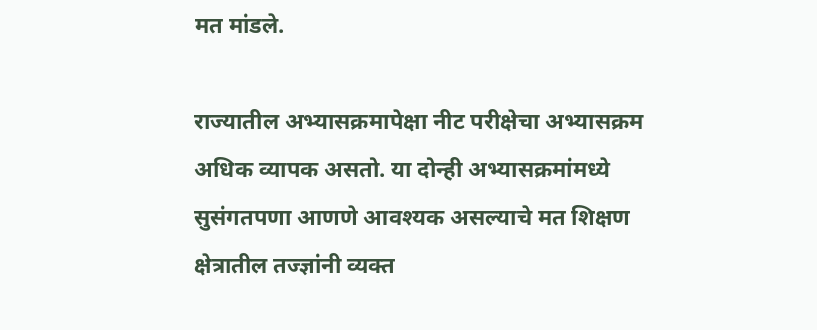मत मांडले.

राज्यातील अभ्यासक्रमापेक्षा नीट परीक्षेचा अभ्यासक्रम अधिक व्यापक असतो. या दोन्ही अभ्यासक्रमांमध्ये सुसंगतपणा आणणे आवश्यक असल्याचे मत शिक्षण क्षेत्रातील तज्ज्ञांनी व्यक्त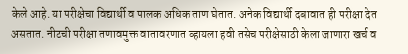केले आहे. या परीक्षेचा विद्यार्थी व पालक अधिक ताण घेतात. अनेक विद्यार्थी दबावात ही परीक्षा देत असतात. नीटची परीक्षा तणावमुक्त वातावरणात व्हायला हवी तसेच परीक्षेसाठी केला जाणारा खर्च व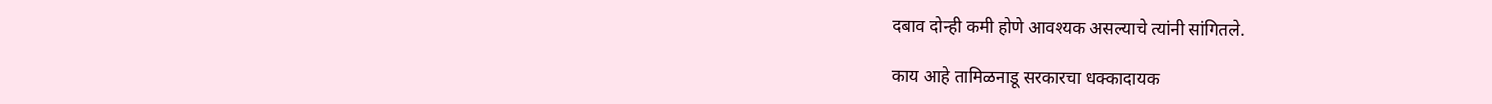दबाव दोन्ही कमी होणे आवश्यक असल्याचे त्यांनी सांगितले.

काय आहे तामिळनाडू सरकारचा धक्कादायक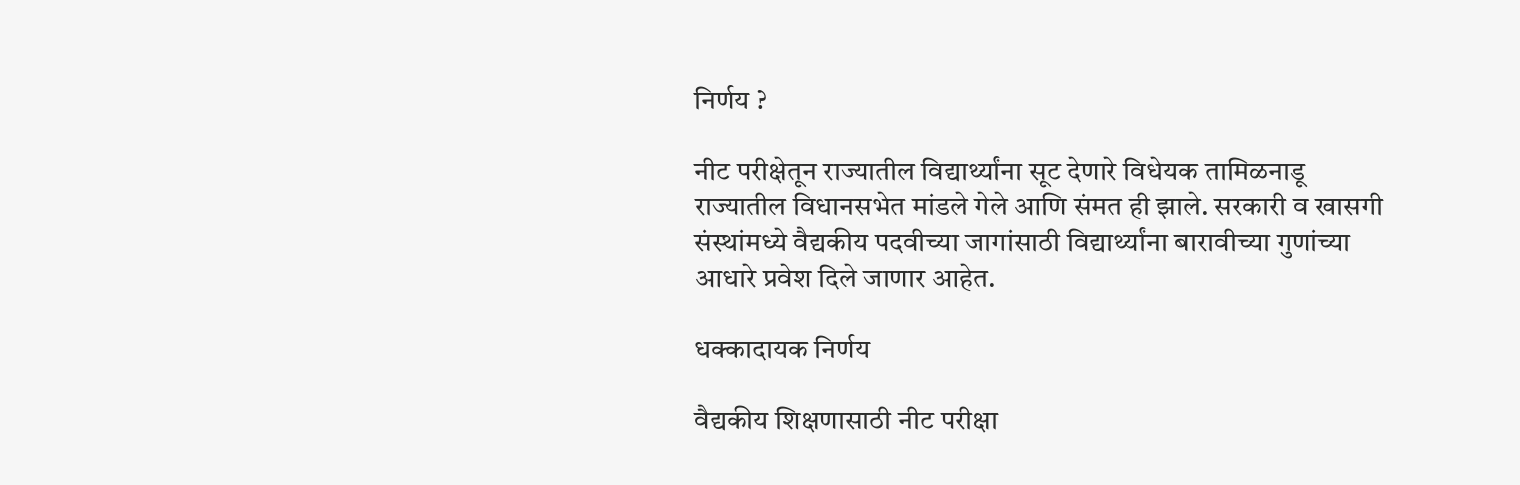निर्णय ?

नीट परीक्षेतून राज्यातील विद्यार्थ्यांना सूट देणारे विधेयक तामिळनाडू राज्यातील विधानसभेत मांडले गेले आणि संमत ही झाले. सरकारी व खासगी संस्थांमध्ये वैद्यकीय पदवीच्या जागांसाठी विद्यार्थ्यांना बारावीच्या गुणांच्या आधारे प्रवेश दिले जाणार आहेत.

धक्कादायक निर्णय

वैद्यकीय शिक्षणासाठी नीट परीक्षा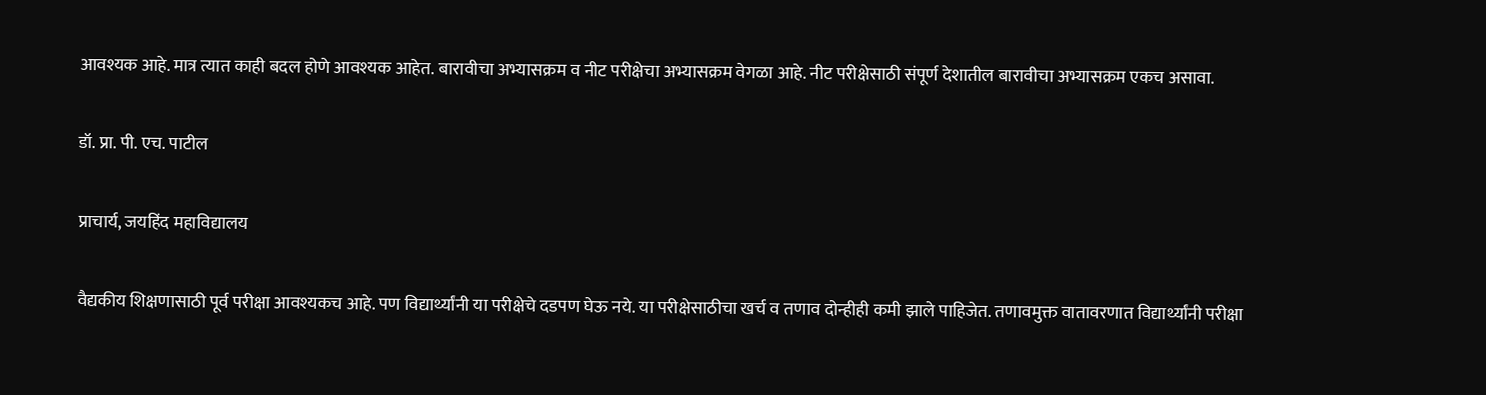आवश्यक आहे. मात्र त्यात काही बदल होणे आवश्यक आहेत. बारावीचा अभ्यासक्रम व नीट परीक्षेचा अभ्यासक्रम वेगळा आहे. नीट परीक्षेसाठी संपूर्ण देशातील बारावीचा अभ्यासक्रम एकच असावा.

डॉ. प्रा. पी. एच. पाटील

प्राचार्य, जयहिंद महाविद्यालय

वैद्यकीय शिक्षणासाठी पूर्व परीक्षा आवश्यकच आहे. पण विद्यार्थ्यांनी या परीक्षेचे दडपण घेऊ नये. या परीक्षेसाठीचा खर्च व तणाव दोन्हीही कमी झाले पाहिजेत. तणावमुक्त वातावरणात विद्यार्थ्यांनी परीक्षा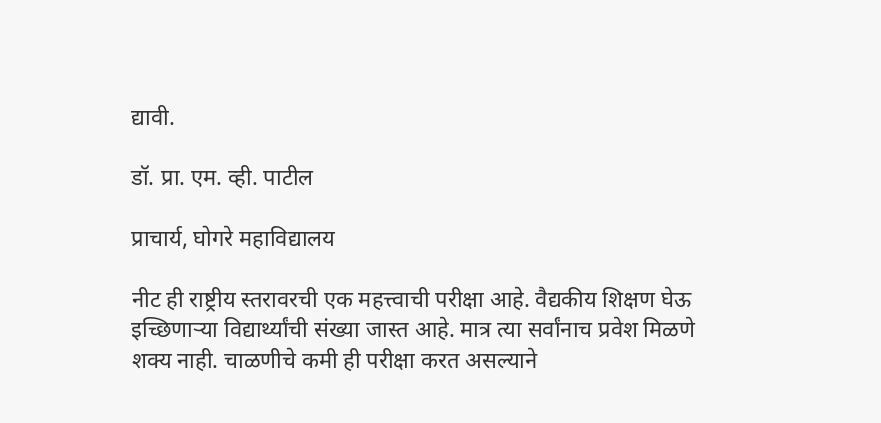द्यावी.

डॉ. प्रा. एम. व्ही. पाटील

प्राचार्य, घोगरे महाविद्यालय

नीट ही राष्ट्रीय स्तरावरची एक महत्त्वाची परीक्षा आहे. वैद्यकीय शिक्षण घेऊ इच्छिणाऱ्या विद्यार्थ्यांची संख्या जास्त आहे. मात्र त्या सर्वांनाच प्रवेश मिळणे शक्य नाही. चाळणीचे कमी ही परीक्षा करत असल्याने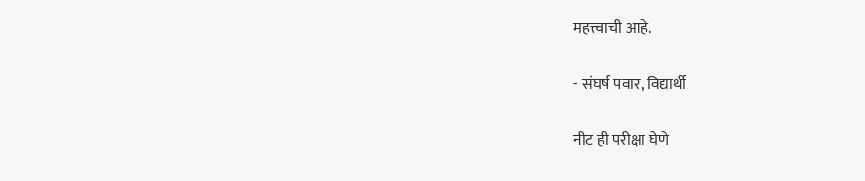महत्त्वाची आहे.

- संघर्ष पवार, विद्यार्थी

नीट ही परीक्षा घेणे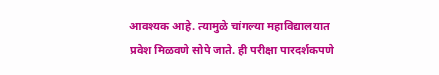आवश्यक आहे. त्यामुळे चांगल्या महाविद्यालयात प्रवेश मिळवणे सोपे जाते. ही परीक्षा पारदर्शकपणे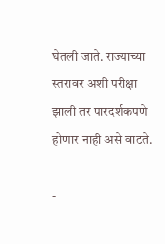घेतली जाते. राज्याच्या स्तरावर अशी परीक्षा झाली तर पारदर्शकपणे होणार नाही असे वाटते.

-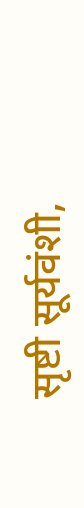सृष्टी सूर्यवंशी,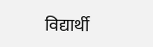विद्यार्थी